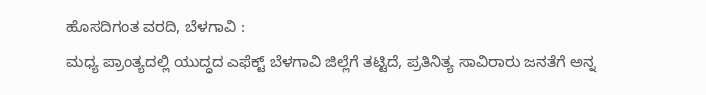ಹೊಸದಿಗಂತ ವರದಿ, ಬೆಳಗಾವಿ :
ಮಧ್ಯ ಪ್ರಾಂತ್ಯದಲ್ಲಿ ಯುದ್ಧದ ಎಫೆಕ್ಟ್ ಬೆಳಗಾವಿ ಜಿಲ್ಲೆಗೆ ತಟ್ಟಿದೆ, ಪ್ರತಿನಿತ್ಯ ಸಾವಿರಾರು ಜನತೆಗೆ ಅನ್ನ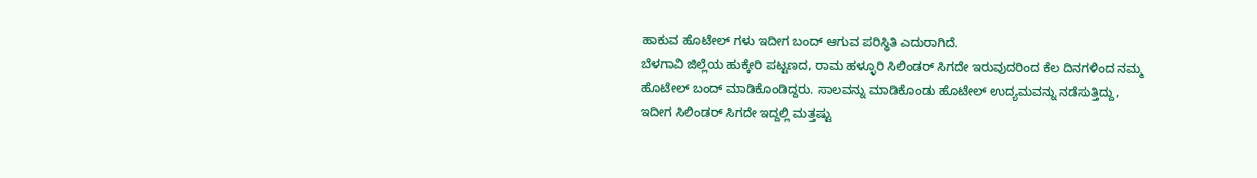ಹಾಕುವ ಹೊಟೇಲ್ ಗಳು ಇದೀಗ ಬಂದ್ ಆಗುವ ಪರಿಸ್ಥಿತಿ ಎದುರಾಗಿದೆ.
ಬೆಳಗಾವಿ ಜಿಲ್ಲೆಯ ಹುಕ್ಕೇರಿ ಪಟ್ಟಣದ, ರಾಮ ಹಳ್ಳೂರಿ ಸಿಲಿಂಡರ್ ಸಿಗದೇ ಇರುವುದರಿಂದ ಕೆಲ ದಿನಗಳಿಂದ ನಮ್ಮ ಹೊಟೇಲ್ ಬಂದ್ ಮಾಡಿಕೊಂಡಿದ್ದರು. ಸಾಲವನ್ನು ಮಾಡಿಕೊಂಡು ಹೊಟೇಲ್ ಉದ್ಯಮವನ್ನು ನಡೆಸುತ್ತಿದ್ದು, ಇದೀಗ ಸಿಲಿಂಡರ್ ಸಿಗದೇ ಇದ್ದಲ್ಲಿ ಮತ್ತಷ್ಟು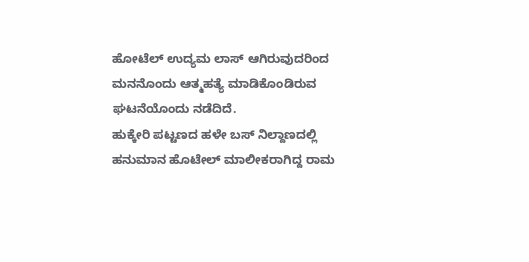ಹೋಟೆಲ್ ಉದ್ಯಮ ಲಾಸ್ ಆಗಿರುವುದರಿಂದ ಮನನೊಂದು ಆತ್ಮಹತ್ಯೆ ಮಾಡಿಕೊಂಡಿರುವ ಘಟನೆಯೊಂದು ನಡೆದಿದೆ.
ಹುಕ್ಕೇರಿ ಪಟ್ಟಣದ ಹಳೇ ಬಸ್ ನಿಲ್ದಾಣದಲ್ಲಿ ಹನುಮಾನ ಹೊಟೇಲ್ ಮಾಲೀಕರಾಗಿದ್ದ ರಾಮ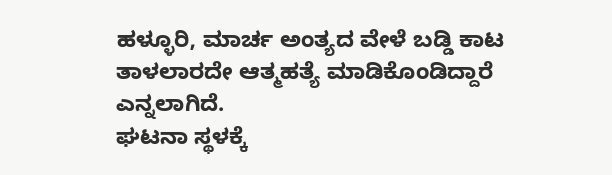ಹಳ್ಳೂರಿ, ಮಾರ್ಚ ಅಂತ್ಯದ ವೇಳೆ ಬಡ್ಡಿ ಕಾಟ ತಾಳಲಾರದೇ ಆತ್ಮಹತ್ಯೆ ಮಾಡಿಕೊಂಡಿದ್ದಾರೆ ಎನ್ನಲಾಗಿದೆ.
ಘಟನಾ ಸ್ಥಳಕ್ಕೆ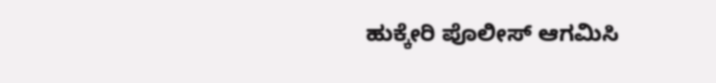ಹುಕ್ಕೇರಿ ಪೊಲೀಸ್ ಆಗಮಿಸಿ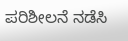ಪರಿಶೀಲನೆ ನಡೆಸಿ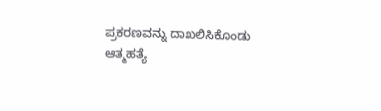ಪ್ರಕರಣವನ್ನು ದಾಖಲಿಸಿಕೊಂಡು ಆತ್ಮಹತ್ಯೆ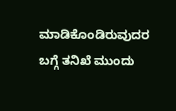ಮಾಡಿಕೊಂಡಿರುವುದರ ಬಗ್ಗೆ ತನಿಖೆ ಮುಂದು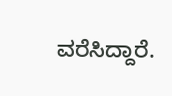ವರೆಸಿದ್ದಾರೆ.